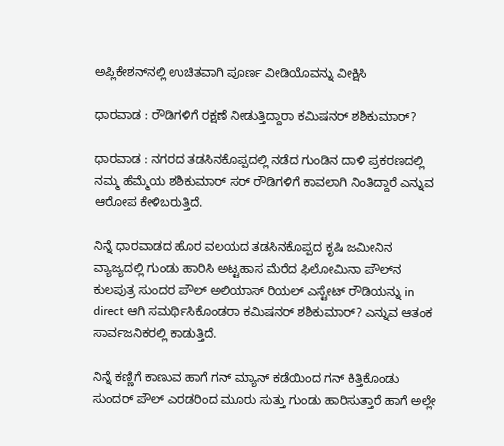ಅಪ್ಲಿಕೇಶನ್‌ನಲ್ಲಿ ಉಚಿತವಾಗಿ ಪೂರ್ಣ ವೀಡಿಯೊವನ್ನು ವೀಕ್ಷಿಸಿ

ಧಾರವಾಡ : ರೌಡಿಗಳಿಗೆ ರಕ್ಷಣೆ ನೀಡುತ್ತಿದ್ದಾರಾ ಕಮಿಷನರ್ ಶಶಿಕುಮಾರ್?

ಧಾರವಾಡ : ನಗರದ ತಡಸಿನಕೊಪ್ಪದಲ್ಲಿ ನಡೆದ ಗುಂಡಿನ ದಾಳಿ ಪ್ರಕರಣದಲ್ಲಿ ನಮ್ಮ ಹೆಮ್ಮೆಯ ಶಶಿಕುಮಾರ್ ಸರ್ ರೌಡಿಗಳಿಗೆ ಕಾವಲಾಗಿ ನಿಂತಿದ್ದಾರೆ ಎನ್ನುವ ಆರೋಪ ಕೇಳಿಬರುತ್ತಿದೆ.

ನಿನ್ನೆ ಧಾರವಾಡದ ಹೊರ ವಲಯದ ತಡಸಿನಕೊಪ್ಪದ ಕೃಷಿ ಜಮೀನಿನ ವ್ಯಾಜ್ಯದಲ್ಲಿ ಗುಂಡು ಹಾರಿಸಿ‌ ಅಟ್ಟಹಾಸ ಮೆರೆದ ಫಿಲೋಮಿನಾ ಪೌಲ್‌ನ‌ ಕುಲಪುತ್ರ ಸುಂದರ ಪೌಲ್ ಅಲಿಯಾಸ್ ರಿಯಲ್ ಎಸ್ಟೇಟ್ ರೌಡಿಯನ್ನು in direct ಆಗಿ ಸಮರ್ಥಿಸಿಕೊಂಡರಾ ಕಮಿಷನರ್ ಶಶಿಕುಮಾರ್? ಎನ್ನುವ ಆತಂಕ ಸಾರ್ವಜನಿಕರಲ್ಲಿ ಕಾಡುತ್ತಿದೆ.

ನಿನ್ನೆ ಕಣ್ಣಿಗೆ ಕಾಣುವ ಹಾಗೆ ಗನ್ ಮ್ಯಾನ್ ಕಡೆಯಿಂದ ಗನ್ ಕಿತ್ತಿಕೊಂಡು ಸುಂದರ್ ಪೌಲ್ ಎರಡರಿಂದ ಮೂರು ಸುತ್ತು ಗುಂಡು ಹಾರಿಸುತ್ತಾರೆ ಹಾಗೆ ಅಲ್ಲೇ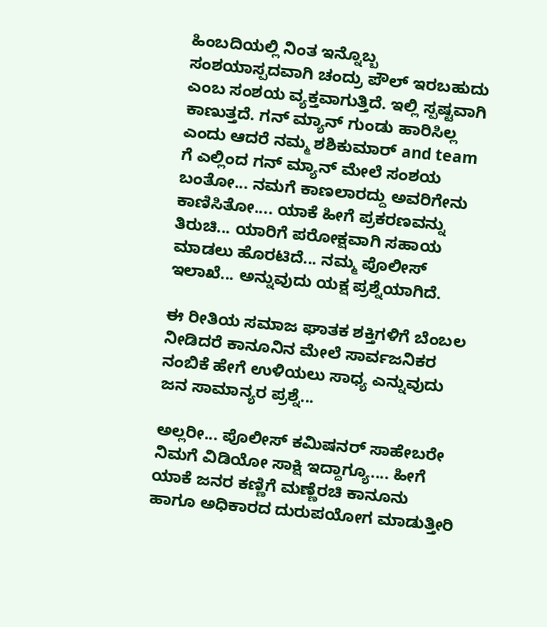ಹಿಂಬದಿಯಲ್ಲಿ ನಿಂತ ಇನ್ನೊಬ್ಬ ಸಂಶಯಾಸ್ಪದವಾಗಿ ಚಂದ್ರು ಪೌಲ್ ಇರಬಹುದು ಎಂಬ ಸಂಶಯ ವ್ಯಕ್ತವಾಗುತ್ತಿದೆ. ಇಲ್ಲಿ ಸ್ಪಷ್ಟವಾಗಿ ಕಾಣುತ್ತದೆ. ಗನ್ ಮ್ಯಾನ್ ಗುಂಡು ಹಾರಿಸಿಲ್ಲ ಎಂದು ಆದರೆ ನಮ್ಮ ಶಶಿಕುಮಾರ್ and team ಗೆ ಎಲ್ಲಿಂದ ಗನ್ ಮ್ಯಾನ್ ಮೇಲೆ ಸಂಶಯ ಬಂತೋ... ನಮಗೆ ಕಾಣಲಾರದ್ದು ಅವರಿಗೇನು ಕಾಣಿಸಿತೋ.... ಯಾಕೆ ಹೀಗೆ ಪ್ರಕರಣವನ್ನು ತಿರುಚಿ... ಯಾರಿಗೆ ಪರೋಕ್ಷವಾಗಿ ಸಹಾಯ ಮಾಡಲು ಹೊರಟಿದೆ... ನಮ್ಮ ಪೊಲೀಸ್ ಇಲಾಖೆ... ಅನ್ನುವುದು ಯಕ್ಷ ಪ್ರಶ್ನೆಯಾಗಿದೆ.

ಈ ರೀತಿಯ ಸಮಾಜ ಘಾತಕ ಶಕ್ತಿಗಳಿಗೆ ಬೆಂಬಲ ನೀಡಿದರೆ ಕಾನೂನಿನ ಮೇಲೆ ಸಾರ್ವಜನಿಕರ ನಂಬಿಕೆ ಹೇಗೆ ಉಳಿಯಲು ಸಾಧ್ಯ ಎನ್ನುವುದು ಜನ ಸಾಮಾನ್ಯರ ಪ್ರಶ್ನೆ...

ಅಲ್ಲರೀ... ಪೊಲೀಸ್ ಕಮಿಷನರ್ ಸಾಹೇಬರೇ ನಿಮಗೆ ವಿಡಿಯೋ ಸಾಕ್ಷಿ ಇದ್ದಾಗ್ಯೂ.... ಹೀಗೆ ಯಾಕೆ ಜನರ ಕಣ್ಣಿಗೆ ಮಣ್ಣೆರಚಿ ಕಾನೂನು ಹಾಗೂ ಅಧಿಕಾರದ ದುರುಪಯೋಗ ಮಾಡುತ್ತೀರಿ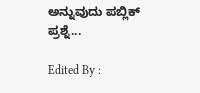ಅನ್ನುವುದು ಪಬ್ಲಿಕ್ ಪ್ರಶ್ನೆ...

Edited By :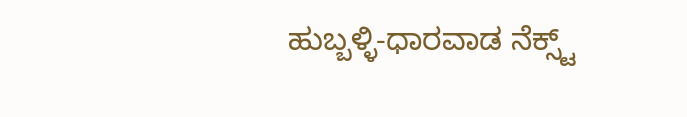ಹುಬ್ಬಳ್ಳಿ-ಧಾರವಾಡ ನೆಕ್ಸ್ಟ್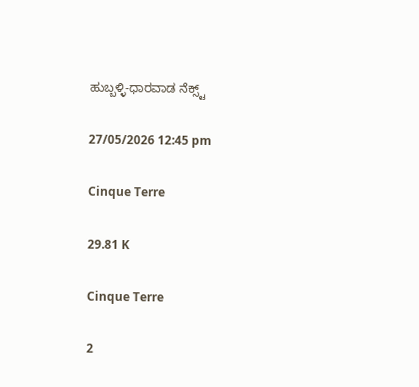ಹುಬ್ಬಳ್ಳಿ-ಧಾರವಾಡ ನೆಕ್ಸ್ಟ್

27/05/2026 12:45 pm

Cinque Terre

29.81 K

Cinque Terre

2